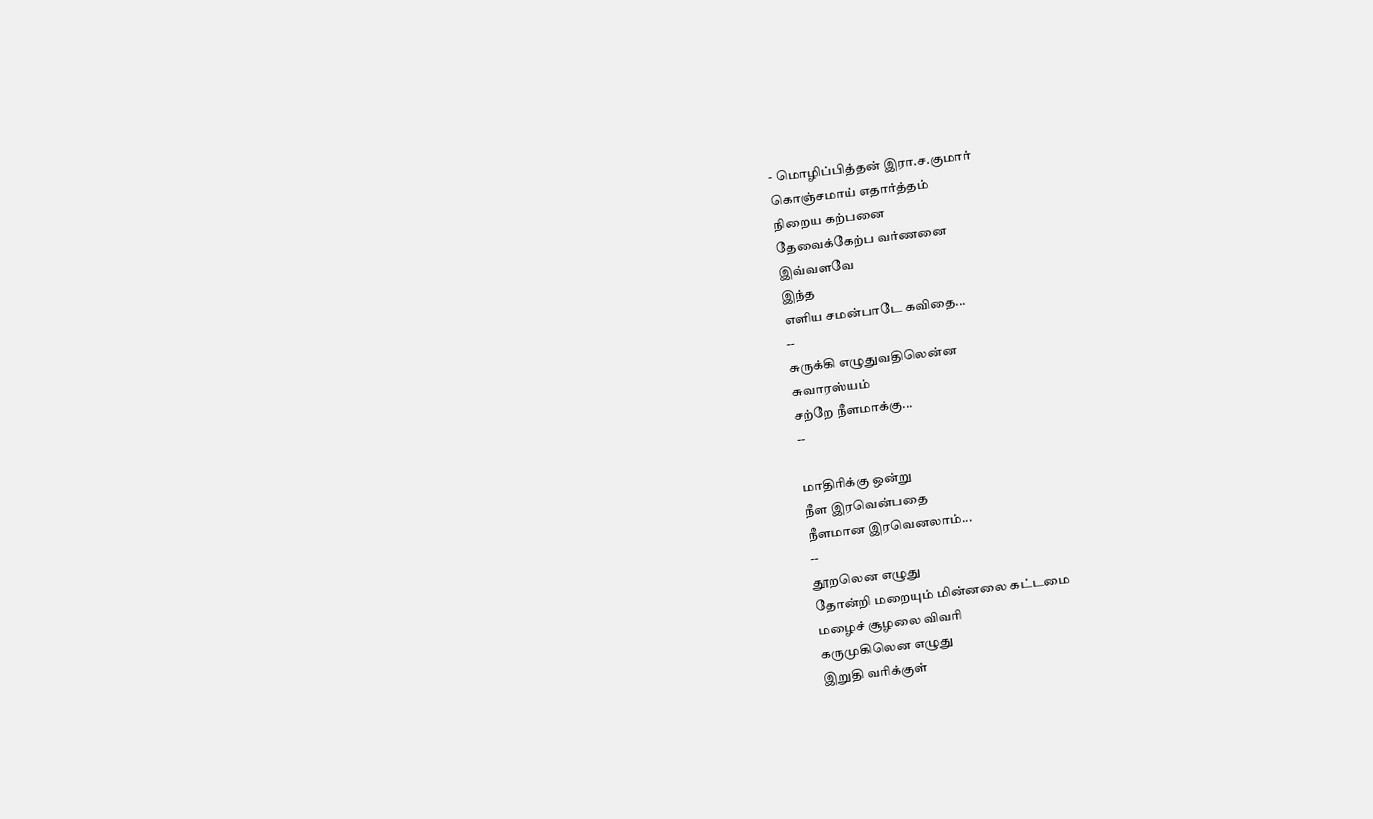- மொழிப்பித்தன் இரா.ச.குமார்
கொஞ்சமாய் எதார்த்தம்
நிறைய கற்பனை
தேவைக்கேற்ப வர்ணனை
இவ்வளவே
இந்த
எளிய சமன்பாடே கவிதை...
--
சுருக்கி எழுதுவதிலென்ன
சுவாரஸ்யம்
சற்றே நீளமாக்கு...
--

மாதிரிக்கு ஒன்று
நீள இரவென்பதை
நீளமான இரவெனலாம்...
--
தூறலென எழுது
தோன்றி மறையும் மின்னலை கட்டமை
மழைச் சூழலை விவரி
கருமுகிலென எழுது
இறுதி வரிக்குள்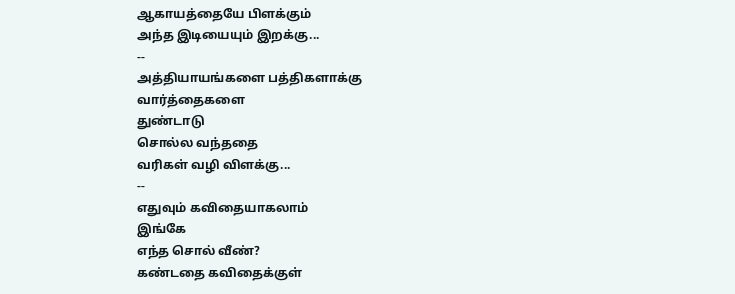ஆகாயத்தையே பிளக்கும்
அந்த இடியையும் இறக்கு...
--
அத்தியாயங்களை பத்திகளாக்கு
வார்த்தைகளை
துண்டாடு
சொல்ல வந்ததை
வரிகள் வழி விளக்கு...
--
எதுவும் கவிதையாகலாம்
இங்கே
எந்த சொல் வீண்?
கண்டதை கவிதைக்குள்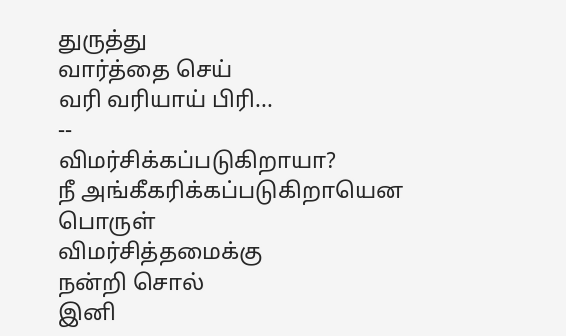துருத்து
வார்த்தை செய்
வரி வரியாய் பிரி...
--
விமர்சிக்கப்படுகிறாயா?
நீ அங்கீகரிக்கப்படுகிறாயென பொருள்
விமர்சித்தமைக்கு
நன்றி சொல்
இனி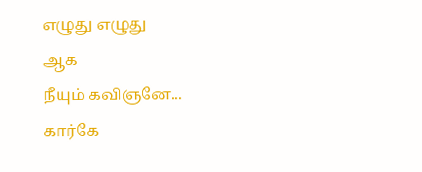எழுது எழுது
ஆக
நீயும் கவிஞனே...
கார்கே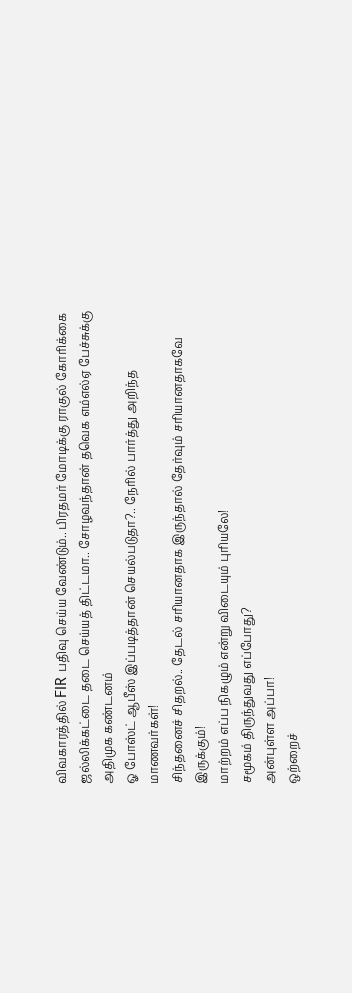விவகாரத்தில் FIR பதிவு செய்ய வேண்டும்.. பிரதமர் மோடிக்கு ராகுல் கோரிக்கை
ஜல்லிக்கட்டை தடை செய்யத் திட்டமா.. சோழவந்தான் தவெக எம்எல்ஏ பேச்சுக்கு அதிமுக கண்டனம்
ஓ போஸ்ட் ஆபீஸ் இப்படித்தான் செயல்படுதா?.. நேரில் பார்த்து அறிந்த மாணவர்கள்!
சிந்தனைச் சிதறல்.. தேடல் சரியானதாக இருந்தால் தேர்வும் சரியானதாகவே இருக்கும்!
மாற்றம் எப்ப நிகழும் என்று விடையும் புரியலே!
சமூகம் திருந்துவது எப்போது?
அன்புள்ள அப்பா!
ஒற்றைச்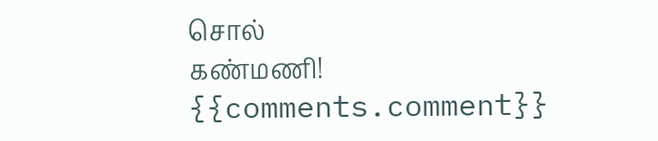சொல்
கண்மணி!
{{comments.comment}}